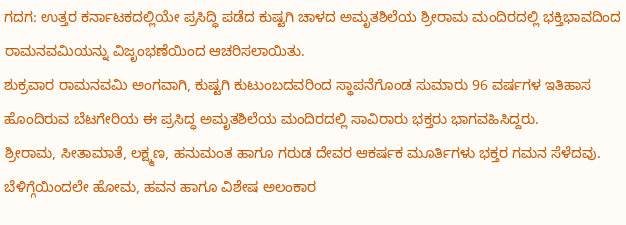ಗದಗ: ಉತ್ತರ ಕರ್ನಾಟಕದಲ್ಲಿಯೇ ಪ್ರಸಿದ್ಧಿ ಪಡೆದ ಕುಷ್ಟಗಿ ಚಾಳದ ಅಮೃತಶಿಲೆಯ ಶ್ರೀರಾಮ ಮಂದಿರದಲ್ಲಿ ಭಕ್ತಿಭಾವದಿಂದ ರಾಮನವಮಿಯನ್ನು ವಿಜೃಂಭಣೆಯಿಂದ ಆಚರಿಸಲಾಯಿತು.
ಶುಕ್ರವಾರ ರಾಮನವಮಿ ಅಂಗವಾಗಿ, ಕುಷ್ಟಗಿ ಕುಟುಂಬದವರಿಂದ ಸ್ಥಾಪನೆಗೊಂಡ ಸುಮಾರು 96 ವರ್ಷಗಳ ಇತಿಹಾಸ ಹೊಂದಿರುವ ಬೆಟಗೇರಿಯ ಈ ಪ್ರಸಿದ್ಧ ಅಮೃತಶಿಲೆಯ ಮಂದಿರದಲ್ಲಿ ಸಾವಿರಾರು ಭಕ್ತರು ಭಾಗವಹಿಸಿದ್ದರು.
ಶ್ರೀರಾಮ, ಸೀತಾಮಾತೆ, ಲಕ್ಷ್ಮಣ, ಹನುಮಂತ ಹಾಗೂ ಗರುಡ ದೇವರ ಆಕರ್ಷಕ ಮೂರ್ತಿಗಳು ಭಕ್ತರ ಗಮನ ಸೆಳೆದವು.
ಬೆಳಿಗ್ಗೆಯಿಂದಲೇ ಹೋಮ, ಹವನ ಹಾಗೂ ವಿಶೇಷ ಅಲಂಕಾರ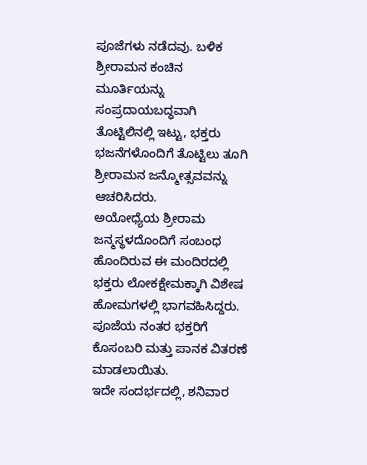ಪೂಜೆಗಳು ನಡೆದವು. ಬಳಿಕ ಶ್ರೀರಾಮನ ಕಂಚಿನ ಮೂರ್ತಿಯನ್ನು ಸಂಪ್ರದಾಯಬದ್ಧವಾಗಿ ತೊಟ್ಟಿಲಿನಲ್ಲಿ ಇಟ್ಟು, ಭಕ್ತರು ಭಜನೆಗಳೊಂದಿಗೆ ತೊಟ್ಟಿಲು ತೂಗಿ ಶ್ರೀರಾಮನ ಜನ್ಮೋತ್ಸವವನ್ನು ಆಚರಿಸಿದರು.
ಅಯೋಧ್ಯೆಯ ಶ್ರೀರಾಮ ಜನ್ಮಸ್ಥಳದೊಂದಿಗೆ ಸಂಬಂಧ ಹೊಂದಿರುವ ಈ ಮಂದಿರದಲ್ಲಿ ಭಕ್ತರು ಲೋಕಕ್ಷೇಮಕ್ಕಾಗಿ ವಿಶೇಷ ಹೋಮಗಳಲ್ಲಿ ಭಾಗವಹಿಸಿದ್ದರು. ಪೂಜೆಯ ನಂತರ ಭಕ್ತರಿಗೆ ಕೊಸಂಬರಿ ಮತ್ತು ಪಾನಕ ವಿತರಣೆ ಮಾಡಲಾಯಿತು.
ಇದೇ ಸಂದರ್ಭದಲ್ಲಿ, ಶನಿವಾರ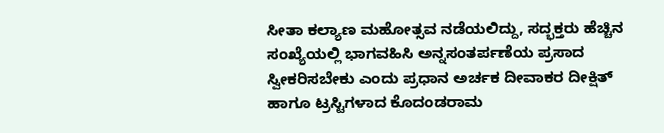ಸೀತಾ ಕಲ್ಯಾಣ ಮಹೋತ್ಸವ ನಡೆಯಲಿದ್ದು, ಸದ್ಭಕ್ತರು ಹೆಚ್ಚಿನ ಸಂಖ್ಯೆಯಲ್ಲಿ ಭಾಗವಹಿಸಿ ಅನ್ನಸಂತರ್ಪಣೆಯ ಪ್ರಸಾದ ಸ್ವೀಕರಿಸಬೇಕು ಎಂದು ಪ್ರಧಾನ ಅರ್ಚಕ ದೀವಾಕರ ದೀಕ್ಷಿತ್ ಹಾಗೂ ಟ್ರಸ್ಟಿಗಳಾದ ಕೊದಂಡರಾಮ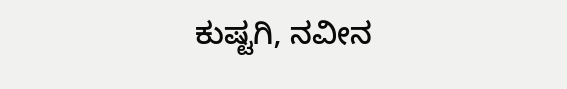ಕುಷ್ಟಗಿ, ನವೀನ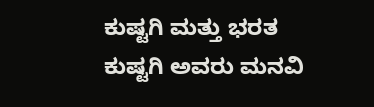ಕುಷ್ಟಗಿ ಮತ್ತು ಭರತ ಕುಷ್ಟಗಿ ಅವರು ಮನವಿ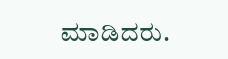ಮಾಡಿದರು.